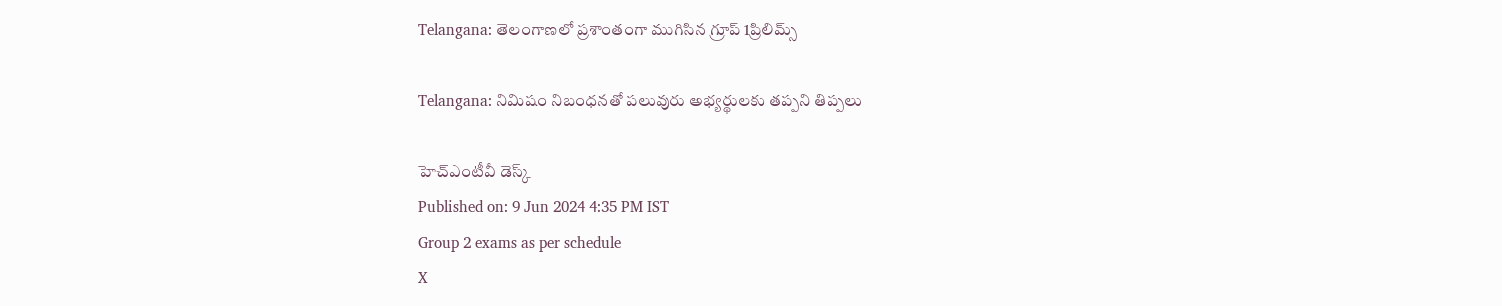Telangana: తెలంగాణలో ప్రశాంతంగా ముగిసిన గ్రూప్ 1ప్రిలిమ్స్

Telangana: నిమిషం నిబంధనతో పలువురు అభ్యర్థులకు తప్పని తిప్పలు

హెచ్ఎంటీవీ డెస్క్
Published on: 9 Jun 2024 4:35 PM IST
Group 2 exams as per schedule
X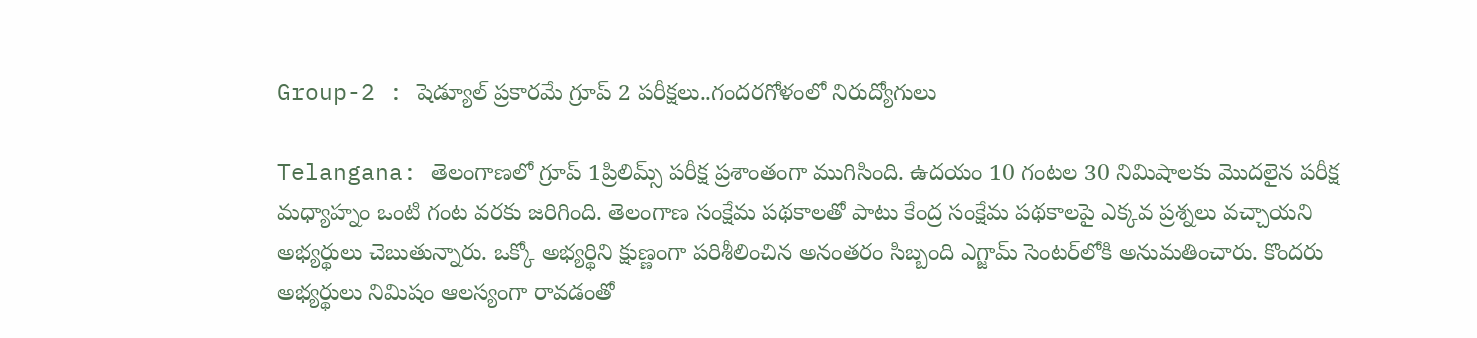Group-2 : షెడ్యూల్ ప్రకారమే గ్రూప్ 2 పరీక్షలు..గందరగోళంలో నిరుద్యోగులు

Telangana: తెలంగాణలో గ్రూప్ 1ప్రిలిమ్స్ పరీక్ష ప్రశాంతంగా ముగిసింది. ఉదయం 10 గంటల 30 నిమిషాలకు మొదలైన పరీక్ష మధ్యాహ్నం ఒంటి గంట వరకు జరిగింది. తెలంగాణ సంక్షేమ పథకాలతో పాటు కేంద్ర సంక్షేమ పథకాలపై ఎక్కవ ప్రశ్నలు వచ్చాయని అభ్యర్థులు చెబుతున్నారు. ఒక్కో అభ్యర్థిని క్షుణ్ణంగా పరిశీలించిన అనంతరం సిబ్బంది ఎగ్జామ్‌ సెంటర్‌లోకి అనుమతించారు. కొందరు అభ్యర్థులు నిమిషం ఆలస్యంగా రావడంతో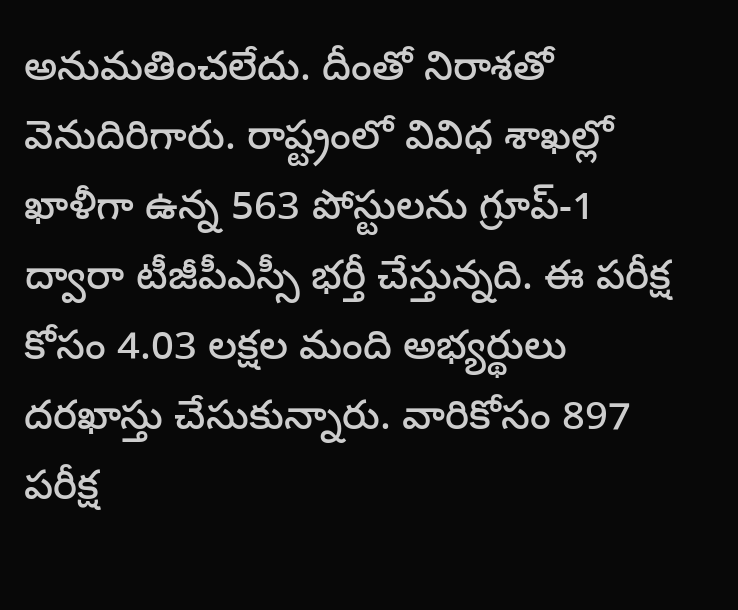అనుమతించలేదు. దీంతో నిరాశతో వెనుదిరిగారు. రాష్ట్రంలో వివిధ శాఖల్లో ఖాళీగా ఉన్న 563 పోస్టులను గ్రూప్‌-1 ద్వారా టీజీపీఎస్సీ భర్తీ చేస్తున్నది. ఈ పరీక్ష కోసం 4.03 లక్షల మంది అభ్యర్థులు దరఖాస్తు చేసుకున్నారు. వారికోసం 897 పరీక్ష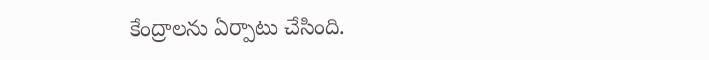కేంద్రాలను ఏర్పాటు చేసింది.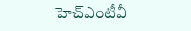హెచ్ఎంటీవీ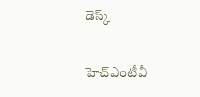డెస్క్

హెచ్ఎంటీవీ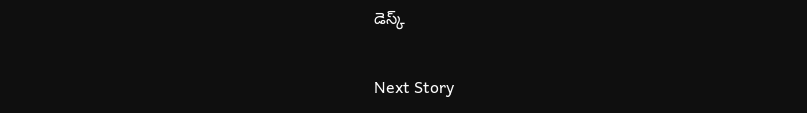డెస్క్

Next Story